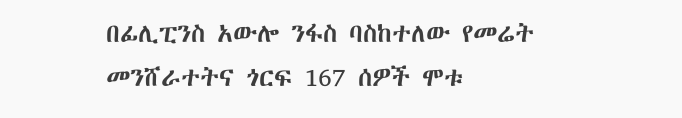በፊሊፒንስ አውሎ ንፋስ ባስከተለው የመሬት መንሸራተትና ጎርፍ 167 ሰዎች ሞቱ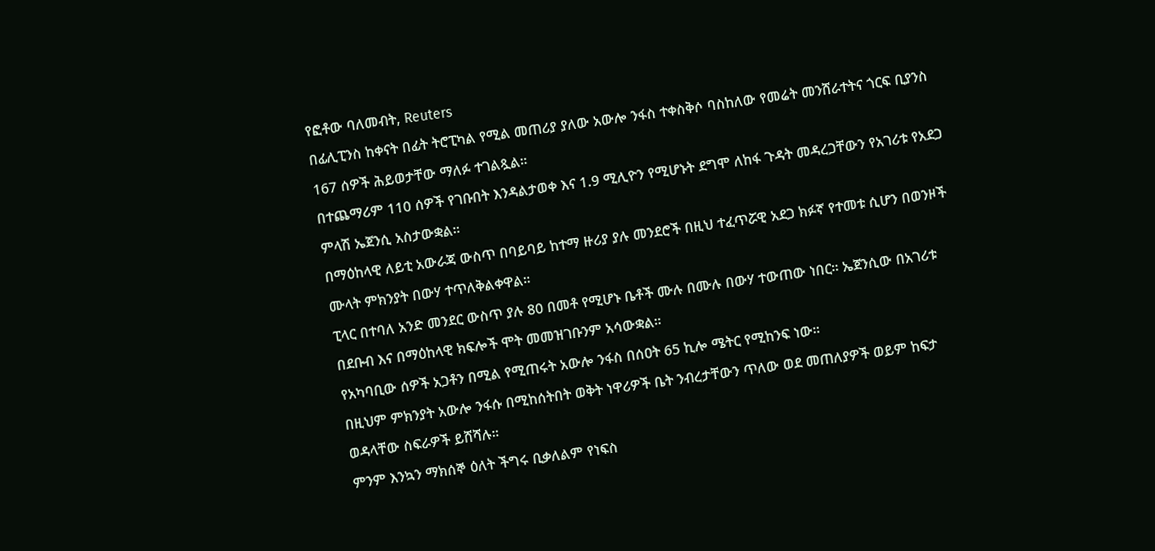የፎቶው ባለመብት, Reuters
በፊሊፒንስ ከቀናት በፊት ትሮፒካል የሚል መጠሪያ ያለው አውሎ ንፋስ ተቀስቅሶ ባስከለው የመሬት መንሸራተትና ጎርፍ ቢያንስ 167 ሰዎች ሕይወታቸው ማለፉ ተገልጿል።
በተጨማሪም 110 ሰዎች የገቡበት እንዳልታወቀ እና 1.9 ሚሊዮን የሚሆኑት ደግሞ ለከፋ ጉዳት መዳረጋቸውን የአገሪቱ የአደጋ ምላሽ ኤጀንሲ አስታውቋል።
በማዕከላዊ ለይቲ አውራጃ ውስጥ በባይባይ ከተማ ዙሪያ ያሉ መንደሮች በዚህ ተፈጥሯዊ አደጋ ክፉኛ የተመቱ ሲሆን በወንዞች ሙላት ምክንያት በውሃ ተጥለቅልቀዋል።
ፒላር በተባለ አንድ መንደር ውስጥ ያሉ 80 በመቶ የሚሆኑ ቤቶች ሙሉ በሙሉ በውሃ ተውጠው ነበር። ኤጀንሲው በአገሪቱ በደቡብ እና በማዕከላዊ ክፍሎች ሞት መመዝገቡንም አሳውቋል።
የአካባቢው ሰዎች አጋቶን በሚል የሚጠሩት አውሎ ንፋስ በሰዐት 65 ኪሎ ሜትር የሚከንፍ ነው።
በዚህም ምክንያት አውሎ ንፋሱ በሚከሰትበት ወቅት ነዋሪዎች ቤት ንብረታቸውን ጥለው ወደ መጠለያዎች ወይም ከፍታ ወዳላቸው ስፍራዎች ይሸሻሉ።
ምንም እንኳን ማክሰኞ ዕለት ችግሩ ቢቃለልም የነፍስ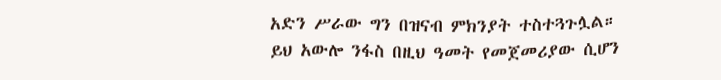አድን ሥራው ግን በዝናብ ምክንያት ተስተጓጉሏል።
ይህ አውሎ ንፋስ በዚህ ዓመት የመጀመሪያው ሲሆን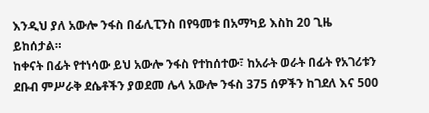እንዲህ ያለ አውሎ ንፋስ በፊሊፒንስ በየዓመቱ በአማካይ እስከ 20 ጊዜ ይከሰታል።
ከቀናት በፊት የተነሳው ይህ አውሎ ንፋስ የተከሰተው፣ ከአራት ወራት በፊት የአገሪቱን ደቡብ ምሥራቅ ደሴቶችን ያወደመ ሌላ አውሎ ንፋስ 375 ሰዎችን ከገደለ እና 500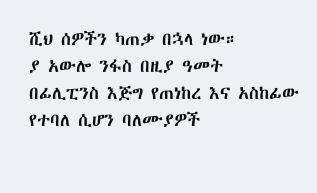ሺህ ሰዎችን ካጠቃ በኋላ ነው።
ያ አውሎ ንፋስ በዚያ ዓመት በፊሊፒንስ እጅግ የጠነከረ እና አስከፊው የተባለ ሲሆን ባለሙያዎች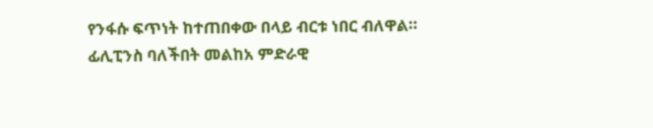የንፋሱ ፍጥነት ከተጠበቀው በላይ ብርቱ ነበር ብለዋል።
ፊሊፒንስ ባለችበት መልከአ ምድራዊ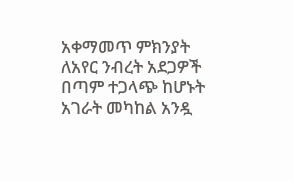አቀማመጥ ምክንያት ለአየር ንብረት አደጋዎች በጣም ተጋላጭ ከሆኑት አገራት መካከል አንዷ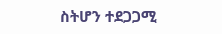ስትሆን ተደጋጋሚ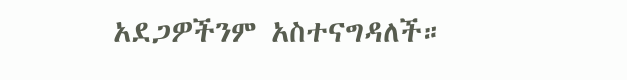አደጋዎችንም አስተናግዳለች።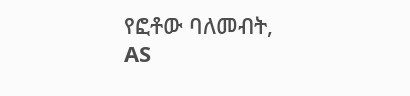የፎቶው ባለመብት, AS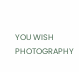YOU WISH PHOTOGRAPHY